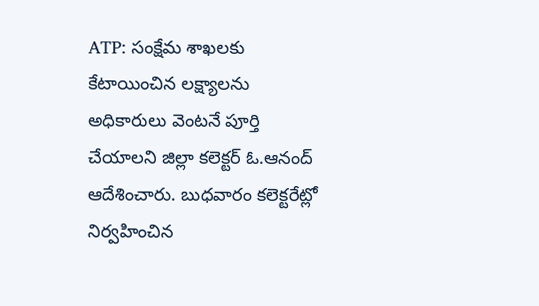ATP: సంక్షేమ శాఖలకు కేటాయించిన లక్ష్యాలను అధికారులు వెంటనే పూర్తి చేయాలని జిల్లా కలెక్టర్ ఓ.ఆనంద్ ఆదేశించారు. బుధవారం కలెక్టరేట్లో నిర్వహించిన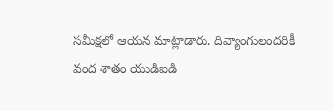సమీక్షలో ఆయన మాట్లాడారు. దివ్యాంగులందరికీ వంద శాతం యుడిఐడి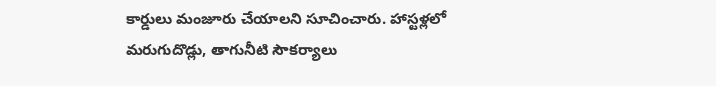కార్డులు మంజూరు చేయాలని సూచించారు. హాస్టళ్లలో మరుగుదొడ్లు, తాగునీటి సౌకర్యాలు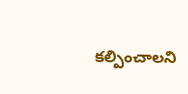కల్పించాలని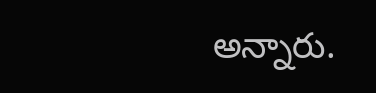అన్నారు.